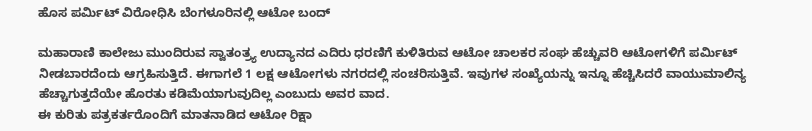ಹೊಸ ಪರ್ಮಿಟ್ ವಿರೋಧಿಸಿ ಬೆಂಗಳೂರಿನಲ್ಲಿ ಆಟೋ ಬಂದ್

ಮಹಾರಾಣಿ ಕಾಲೇಜು ಮುಂದಿರುವ ಸ್ವಾತಂತ್ರ್ಯ ಉದ್ಯಾನದ ಎದಿರು ಧರಣಿಗೆ ಕುಳಿತಿರುವ ಆಟೋ ಚಾಲಕರ ಸಂಘ ಹೆಚ್ಚುವರಿ ಆಟೋಗಳಿಗೆ ಪರ್ಮಿಟ್ ನೀಡಬಾರದೆಂದು ಆಗ್ರಹಿಸುತ್ತಿದೆ. ಈಗಾಗಲೆ 1 ಲಕ್ಷ ಆಟೋಗಳು ನಗರದಲ್ಲಿ ಸಂಚರಿಸುತ್ತಿವೆ. ಇವುಗಳ ಸಂಖ್ಯೆಯನ್ನು ಇನ್ನೂ ಹೆಚ್ಚಿಸಿದರೆ ವಾಯುಮಾಲಿನ್ಯ ಹೆಚ್ಚಾಗುತ್ತದೆಯೇ ಹೊರತು ಕಡಿಮೆಯಾಗುವುದಿಲ್ಲ ಎಂಬುದು ಅವರ ವಾದ.
ಈ ಕುರಿತು ಪತ್ರಕರ್ತರೊಂದಿಗೆ ಮಾತನಾಡಿದ ಆಟೋ ರಿಕ್ಷಾ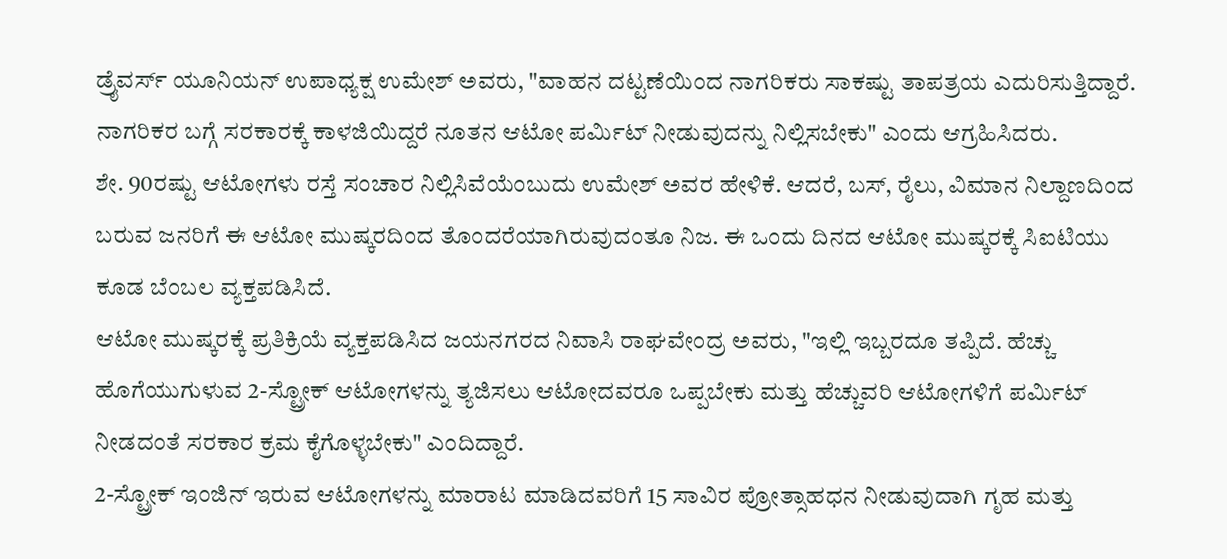ಡ್ರೈವರ್ಸ್ ಯೂನಿಯನ್ ಉಪಾಧ್ಯಕ್ಷ ಉಮೇಶ್ ಅವರು, "ವಾಹನ ದಟ್ಟಣೆಯಿಂದ ನಾಗರಿಕರು ಸಾಕಷ್ಟು ತಾಪತ್ರಯ ಎದುರಿಸುತ್ತಿದ್ದಾರೆ. ನಾಗರಿಕರ ಬಗ್ಗೆ ಸರಕಾರಕ್ಕೆ ಕಾಳಜಿಯಿದ್ದರೆ ನೂತನ ಆಟೋ ಪರ್ಮಿಟ್ ನೀಡುವುದನ್ನು ನಿಲ್ಲಿಸಬೇಕು" ಎಂದು ಆಗ್ರಹಿಸಿದರು.
ಶೇ. 90ರಷ್ಟು ಆಟೋಗಳು ರಸ್ತೆ ಸಂಚಾರ ನಿಲ್ಲಿಸಿವೆಯೆಂಬುದು ಉಮೇಶ್ ಅವರ ಹೇಳಿಕೆ. ಆದರೆ, ಬಸ್, ರೈಲು, ವಿಮಾನ ನಿಲ್ದಾಣದಿಂದ ಬರುವ ಜನರಿಗೆ ಈ ಆಟೋ ಮುಷ್ಕರದಿಂದ ತೊಂದರೆಯಾಗಿರುವುದಂತೂ ನಿಜ. ಈ ಒಂದು ದಿನದ ಆಟೋ ಮುಷ್ಕರಕ್ಕೆ ಸಿಐಟಿಯು ಕೂಡ ಬೆಂಬಲ ವ್ಯಕ್ತಪಡಿಸಿದೆ.
ಆಟೋ ಮುಷ್ಕರಕ್ಕೆ ಪ್ರತಿಕ್ರಿಯೆ ವ್ಯಕ್ತಪಡಿಸಿದ ಜಯನಗರದ ನಿವಾಸಿ ರಾಘವೇಂದ್ರ ಅವರು, "ಇಲ್ಲಿ ಇಬ್ಬರದೂ ತಪ್ಪಿದೆ. ಹೆಚ್ಚು ಹೊಗೆಯುಗುಳುವ 2-ಸ್ಟ್ರೋಕ್ ಆಟೋಗಳನ್ನು ತ್ಯಜಿಸಲು ಆಟೋದವರೂ ಒಪ್ಪಬೇಕು ಮತ್ತು ಹೆಚ್ಚುವರಿ ಆಟೋಗಳಿಗೆ ಪರ್ಮಿಟ್ ನೀಡದಂತೆ ಸರಕಾರ ಕ್ರಮ ಕೈಗೊಳ್ಳಬೇಕು" ಎಂದಿದ್ದಾರೆ.
2-ಸ್ಟ್ರೋಕ್ ಇಂಜಿನ್ ಇರುವ ಆಟೋಗಳನ್ನು ಮಾರಾಟ ಮಾಡಿದವರಿಗೆ 15 ಸಾವಿರ ಪ್ರೋತ್ಸಾಹಧನ ನೀಡುವುದಾಗಿ ಗೃಹ ಮತ್ತು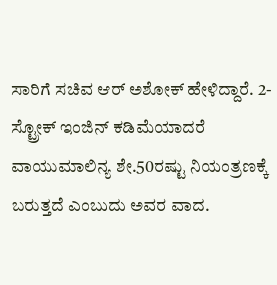ಸಾರಿಗೆ ಸಚಿವ ಆರ್ ಅಶೋಕ್ ಹೇಳಿದ್ದಾರೆ. 2-ಸ್ಟ್ರೋಕ್ ಇಂಜಿನ್ ಕಡಿಮೆಯಾದರೆ ವಾಯುಮಾಲಿನ್ಯ ಶೇ.50ರಷ್ಟು ನಿಯಂತ್ರಣಕ್ಕೆ ಬರುತ್ತದೆ ಎಂಬುದು ಅವರ ವಾದ.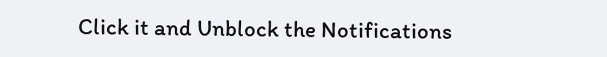Click it and Unblock the Notifications